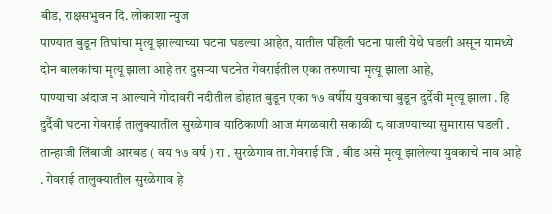बीड, राक्षसभुवन दि. लोकाशा न्युज
पाण्यात बुडून तिघांचा मृत्यू झाल्याच्या घटना घडल्या आहेत, यातील पहिली घटना पाली येथे घडली असून यामध्ये दोन बालकांचा मृत्यू झाला आहे तर दुसऱ्या घटनेत गेवराईतील एका तरुणाचा मृत्यू झाला आहे,
पाण्याचा अंदाज न आल्याने गोदावरी नदीतील डोहात बुडून एका १७ वर्षीय युवकाचा बुडून दुर्देवी मृत्यू झाला . हि दुर्दैवी घटना गेवराई तालुक्यातील सुरळेगाव याठिकाणी आज मंगळवारी सकाळी ८ वाजण्याच्या सुमारास घडली . तान्हाजी लिंबाजी आरबड ( वय १७ वर्ष ) रा . सुरळेगाव ता.गेवराई जि . बीड असे मृत्यू झालेल्या युवकाचे नाव आहे . गेवराई तालुक्यातील सुरळेगाव हे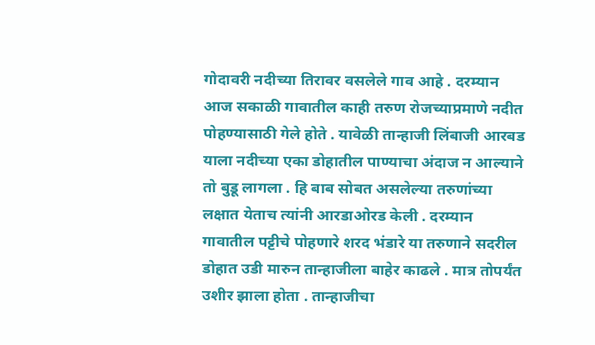गोदावरी नदीच्या तिरावर वसलेले गाव आहे . दरम्यान आज सकाळी गावातील काही तरुण रोजच्याप्रमाणे नदीत पोहण्यासाठी गेले होते . यावेळी तान्हाजी लिंबाजी आरबड याला नदीच्या एका डोहातील पाण्याचा अंदाज न आल्याने तो बुडू लागला . हि बाब सोबत असलेल्या तरुणांच्या लक्षात येताच त्यांनी आरडाओरड केली . दरम्यान गावातील पट्टीचे पोहणारे शरद भंडारे या तरुणाने सदरील डोहात उडी मारुन तान्हाजीला बाहेर काढले . मात्र तोपर्यंत उशीर झाला होता . तान्हाजीचा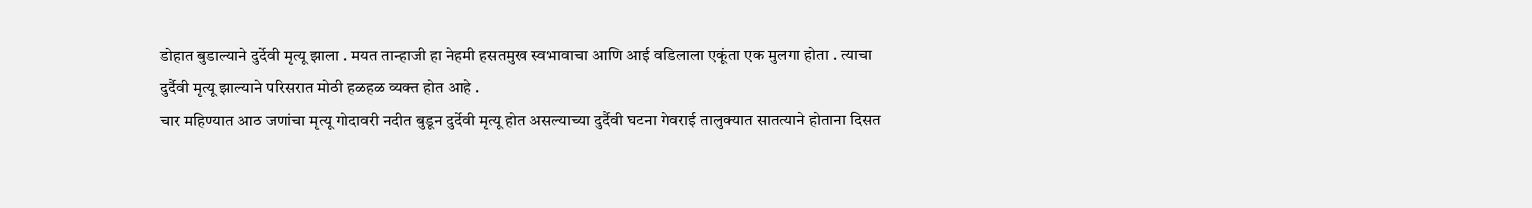डोहात बुडाल्याने दुर्देवी मृत्यू झाला . मयत तान्हाजी हा नेहमी हसतमुख स्वभावाचा आणि आई वडिलाला एकूंता एक मुलगा होता . त्याचा दुर्दैवी मृत्यू झाल्याने परिसरात मोठी हळहळ व्यक्त होत आहे .
चार महिण्यात आठ जणांचा मृत्यू गोदावरी नदीत बुडून दुर्देवी मृत्यू होत असल्याच्या दुर्दैवी घटना गेवराई तालुक्यात सातत्याने होताना दिसत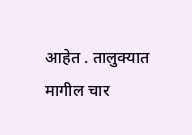आहेत . तालुक्यात मागील चार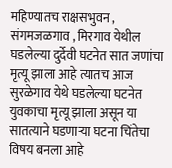महिण्यातच राक्षसभुवन , संगमजळगाव , मिरगाव येथील घडलेल्या दुर्देवी घटनेत सात जणांचा मृत्यू झाला आहे त्यातच आज सुरळेगाव येथे घडलेल्या घटनेत युवकाचा मृत्यू झाला असून या सातत्याने घडणाऱ्या घटना चिंतेचा विषय बनला आहे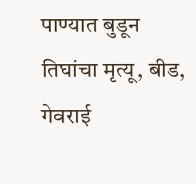पाण्यात बुडून तिघांचा मृत्यू, बीड, गेवराई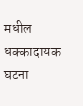मधील धक्कादायक घटना